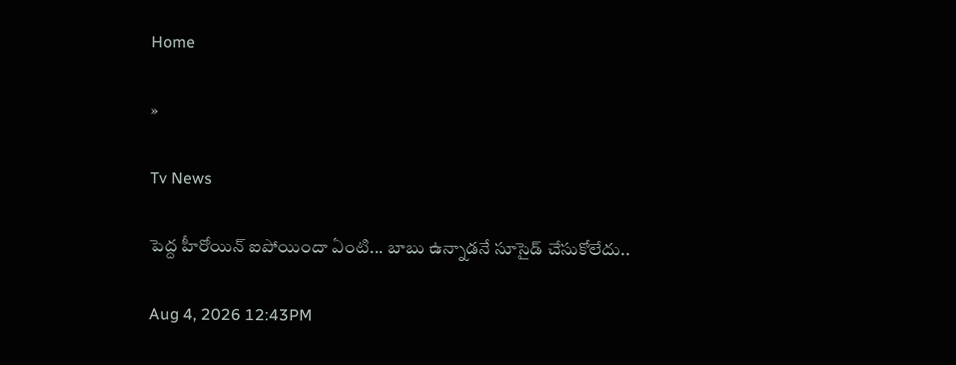Home

»

Tv News

పెద్ద హీరోయిన్ ఐపోయిందా ఏంటి... బాబు ఉన్నాడనే సూసైడ్ చేసుకోలేదు..

Aug 4, 2026 12:43PM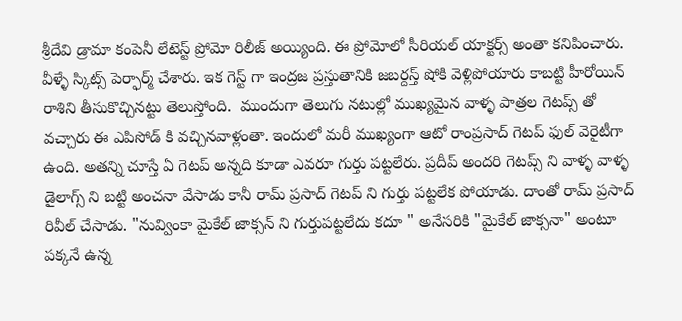శ్రీదేవి డ్రామా కంపెనీ లేటెస్ట్ ప్రోమో రిలీజ్ అయ్యింది. ఈ ప్రోమోలో సీరియల్ యాక్టర్స్ అంతా కనిపించారు. వీళ్ళే స్కిట్స్ పెర్ఫార్మ్ చేశారు. ఇక గెస్ట్ గా ఇంద్రజ ప్రస్తుతానికి జబర్దస్త్ షోకి వెళ్లిపోయారు కాబట్టి హీరోయిన్ రాశిని తీసుకొచ్చినట్టు తెలుస్తోంది.  ముందుగా తెలుగు నటుల్లో ముఖ్యమైన వాళ్ళ పాత్రల గెటప్స్ తో వచ్చారు ఈ ఎపిసోడ్ కి వచ్చినవాళ్లంతా. ఇందులో మరీ ముఖ్యంగా ఆటో రాంప్రసాద్ గెటప్ ఫుల్ వెరైటీగా ఉంది. అతన్ని చూస్తే ఏ గెటప్ అన్నది కూడా ఎవరూ గుర్తు పట్టలేరు. ప్రదీప్ అందరి గెటప్స్ ని వాళ్ళ వాళ్ళ డైలాగ్స్ ని బట్టి అంచనా వేసాడు కానీ రామ్ ప్రసాద్ గెటప్ ని గుర్తు పట్టలేక పోయాడు. దాంతో రామ్ ప్రసాద్ రివీల్ చేసాడు. "నువ్వింకా మైకేల్ జాక్సన్ ని గుర్తుపట్టలేదు కదూ " అనేసరికి "మైకేల్ జాక్సనా" అంటూ పక్కనే ఉన్న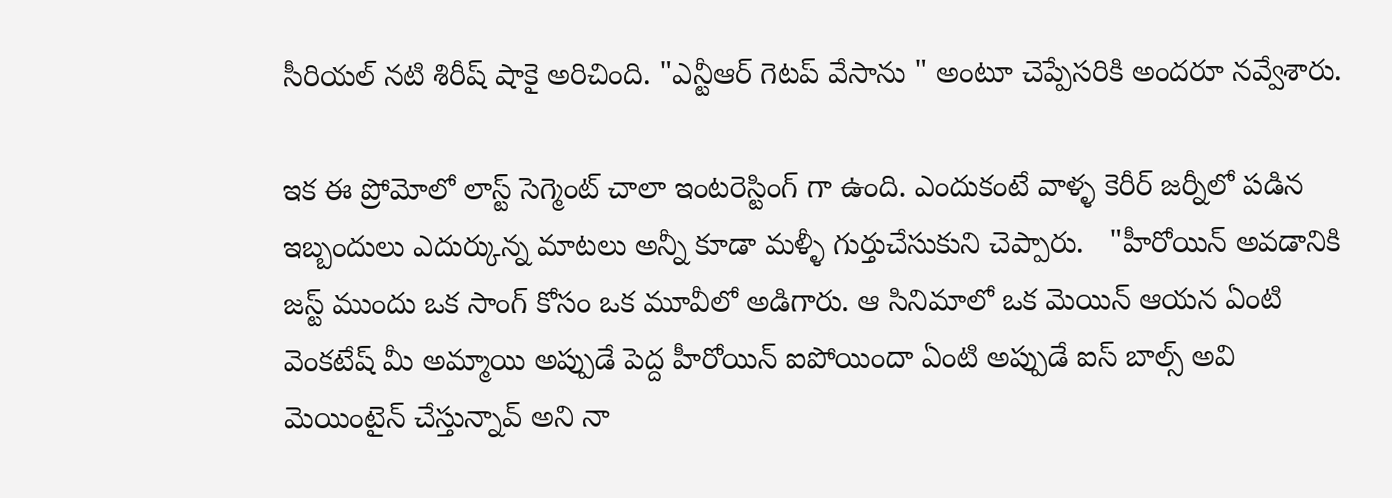సీరియల్ నటి శిరీష్ షాకై అరిచింది. "ఎన్టీఆర్ గెటప్ వేసాను " అంటూ చెప్పేసరికి అందరూ నవ్వేశారు.

ఇక ఈ ప్రోమోలో లాస్ట్ సెగ్మెంట్ చాలా ఇంటరెస్టింగ్ గా ఉంది. ఎందుకంటే వాళ్ళ కెరీర్ జర్నీలో పడిన ఇబ్బందులు ఎదుర్కున్న మాటలు అన్నీ కూడా మళ్ళీ గుర్తుచేసుకుని చెప్పారు.   "హీరోయిన్ అవడానికి జస్ట్ ముందు ఒక సాంగ్ కోసం ఒక మూవీలో అడిగారు. ఆ సినిమాలో ఒక మెయిన్ ఆయన ఏంటి వెంకటేష్ మీ అమ్మాయి అప్పుడే పెద్ద హీరోయిన్ ఐపోయిందా ఏంటి అప్పుడే ఐస్ బాల్స్ అవి మెయింటైన్ చేస్తున్నావ్ అని నా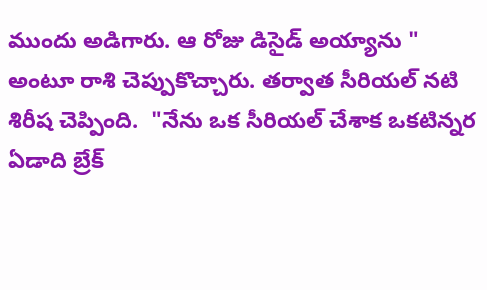ముందు అడిగారు. ఆ రోజు డిసైడ్ అయ్యాను " అంటూ రాశి చెప్పుకొచ్చారు. తర్వాత సీరియల్ నటి శిరీష చెప్పింది.  "నేను ఒక సీరియల్ చేశాక ఒకటిన్నర ఏడాది బ్రేక్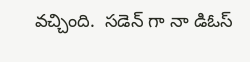వచ్చింది.  సడెన్ గా నా డిఓస్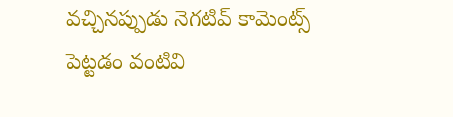వచ్చినప్పుడు నెగటివ్ కామెంట్స్ పెట్టడం వంటివి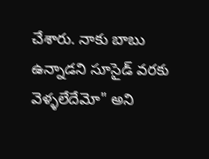చేశారు. నాకు బాబు ఉన్నాడని సూసైడ్ వరకు వెళ్ళలేదేమో" అని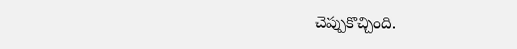చెప్పుకొచ్చింది.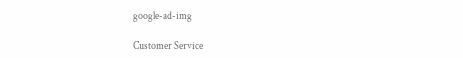google-ad-img

Customer Service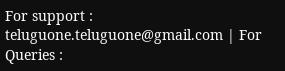For support : teluguone.teluguone@gmail.com | For Queries :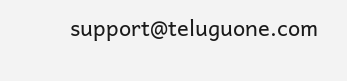support@teluguone.com